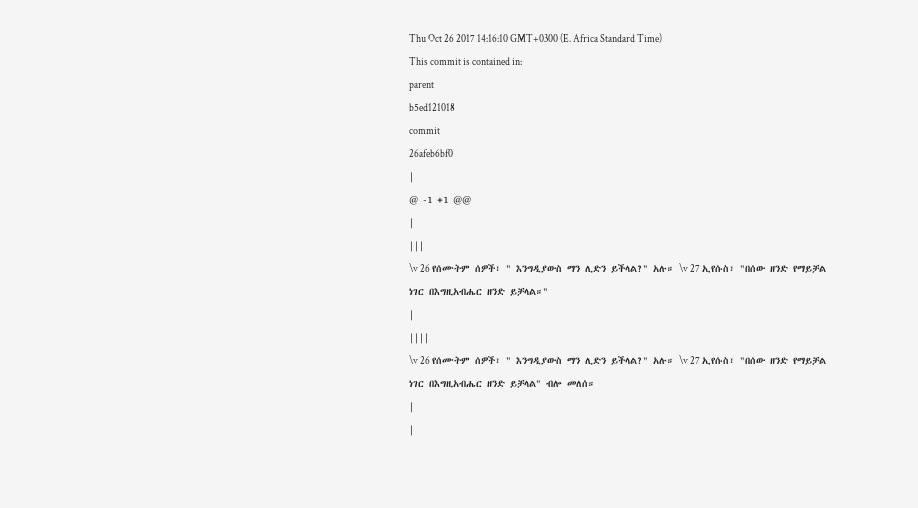Thu Oct 26 2017 14:16:10 GMT+0300 (E. Africa Standard Time)
This commit is contained in:
parent
b5ed121018
commit
26afeb6bf0
|
@ -1 +1 @@
|
|||
\v 26 የሰሙትም ሰዎች፣ " እንግዲያውስ ማን ሊድን ይችላል?" አሉ። \v 27 ኢየሱስ፣ "በሰው ዘንድ የማይቻል ነገር በእግዚአብሔር ዘንድ ይቻላል።"
|
||||
\v 26 የሰሙትም ሰዎች፣ " እንግዲያውስ ማን ሊድን ይችላል?" አሉ። \v 27 ኢየሱስ፣ "በሰው ዘንድ የማይቻል ነገር በእግዚአብሔር ዘንድ ይቻላል" ብሎ መለሰ።
|
|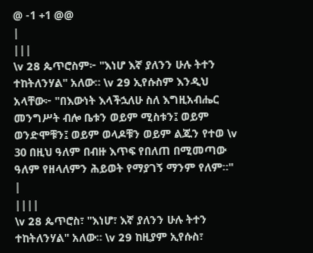@ -1 +1 @@
|
|||
\v 28 ጴጥሮስም፦ "እነሆ እኛ ያለንን ሁሉ ትተን ተከትለንሃል" አለው። \v 29 ኢየሱስም እንዲህ አላቸው፦ "በእውነት እላችኋለሁ ስለ እግዚአብሔር መንግሥት ብሎ ቤቱን ወይም ሚስቱን፤ ወይም ወንድሞቹን፤ ወይም ወላዶቹን ወይም ልጁን የተወ \v 30 በዚህ ዓለም በብዙ እጥፍ የበለጠ በሚመጣው ዓለም የዘላለምን ሕይወት የማያገኝ ማንም የለም።"
|
||||
\v 28 ጴጥሮስ፣ "እነሆ፣ እኛ ያለንን ሁሉ ትተን ተከትለንሃል" አለው። \v 29 ከዚያም ኢየሱስ፣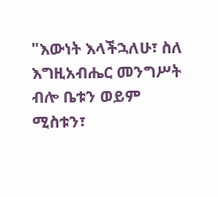"እውነት እላችኋለሁ፣ ስለ እግዚአብሔር መንግሥት ብሎ ቤቱን ወይም ሚስቱን፣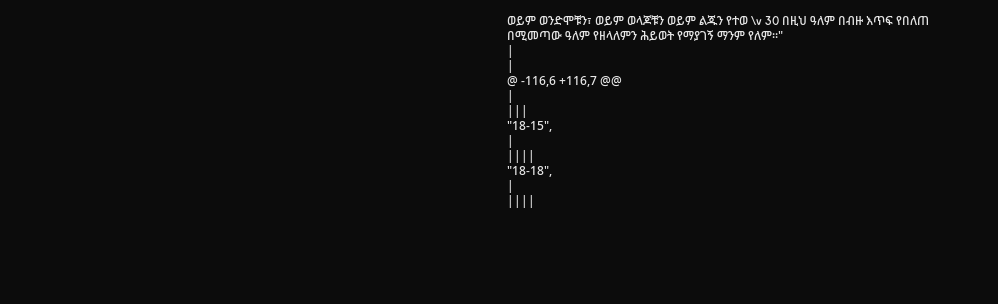ወይም ወንድሞቹን፣ ወይም ወላጆቹን ወይም ልጁን የተወ \v 30 በዚህ ዓለም በብዙ እጥፍ የበለጠ በሚመጣው ዓለም የዘላለምን ሕይወት የማያገኝ ማንም የለም።"
|
|
@ -116,6 +116,7 @@
|
|||
"18-15",
|
||||
"18-18",
|
||||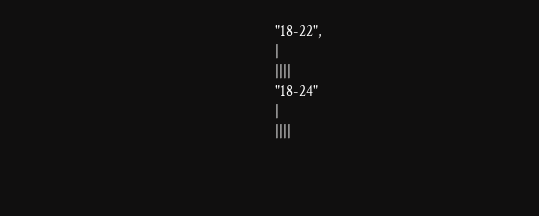"18-22",
|
||||
"18-24"
|
||||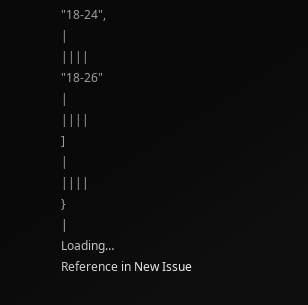"18-24",
|
||||
"18-26"
|
||||
]
|
||||
}
|
Loading…
Reference in New Issue